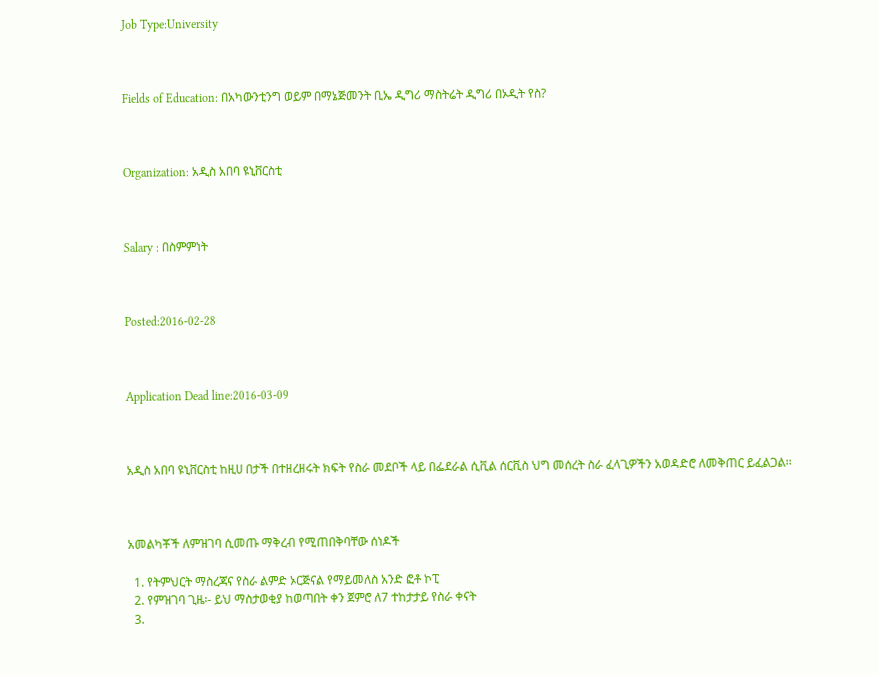Job Type:University



Fields of Education: በአካውንቲንግ ወይም በማኔጅመንት ቢኤ ዲግሪ ማስትሬት ዲግሪ በኦዲት የስ?



Organization: አዲስ አበባ ዩኒቨርስቲ



Salary : በስምምነት



Posted:2016-02-28



Application Dead line:2016-03-09



አዲስ አበባ ዩኒቨርስቲ ከዚሀ በታች በተዘረዘሩት ክፍት የስራ መደቦች ላይ በፌደራል ሲቪል ሰርቪስ ህግ መሰረት ስራ ፈላጊዎችን አወዳድሮ ለመቅጠር ይፈልጋል፡፡



አመልካቾች ለምዝገባ ሲመጡ ማቅረብ የሚጠበቅባቸው ሰነዶች

  1. የትምህርት ማስረጃና የስራ ልምድ ኦርጅናል የማይመለስ አንድ ፎቶ ኮፒ
  2. የምዝገባ ጊዜ፡- ይህ ማስታወቂያ ከወጣበት ቀን ጀምሮ ለ7 ተከታታይ የስራ ቀናት
  3.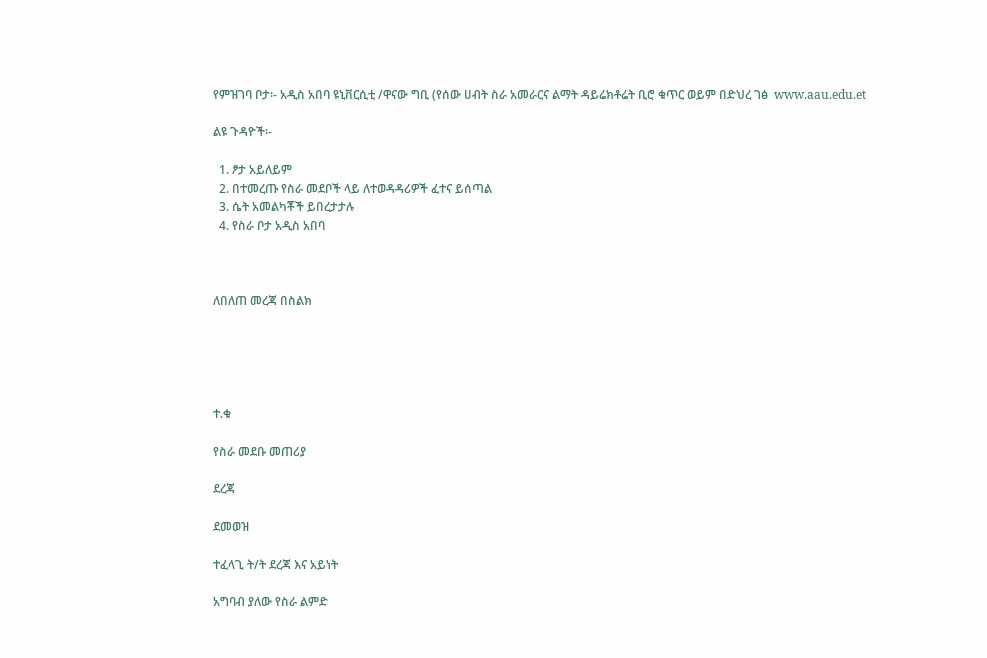የምዝገባ ቦታ፡- አዲስ አበባ ዩኒቨርሲቲ /ዋናው ግቢ (የሰው ሀብት ስራ አመራርና ልማት ዳይሬክቶሬት ቢሮ ቁጥር ወይም በድህረ ገፅ  www.aau.edu.et

ልዩ ጉዳዮች፡-

  1. ፆታ አይለይም
  2. በተመረጡ የስራ መደቦች ላይ ለተወዳዳሪዎች ፈተና ይሰጣል
  3. ሴት አመልካቾች ይበረታታሉ
  4. የስራ ቦታ አዲስ አበባ



ለበለጠ መረጃ በስልክ





ተ.ቁ

የስራ መደቡ መጠሪያ

ደረጃ

ደመወዝ

ተፈላጊ ት/ት ደረጃ እና አይነት

አግባብ ያለው የስራ ልምድ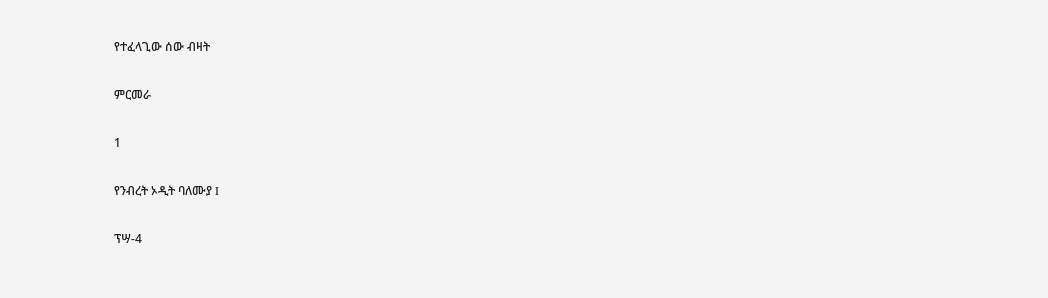የተፈላጊው ሰው ብዛት

ምርመራ

1

የንብረት ኦዲት ባለሙያ I

ፕሣ-4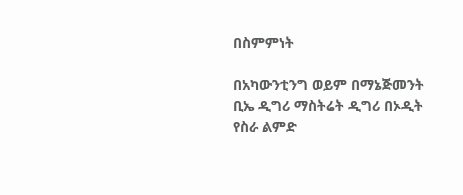በስምምነት

በአካውንቲንግ ወይም በማኔጅመንት ቢኤ ዲግሪ ማስትሬት ዲግሪ በኦዲት የስራ ልምድ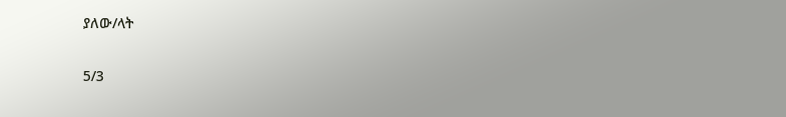ያለው/ላት

5/3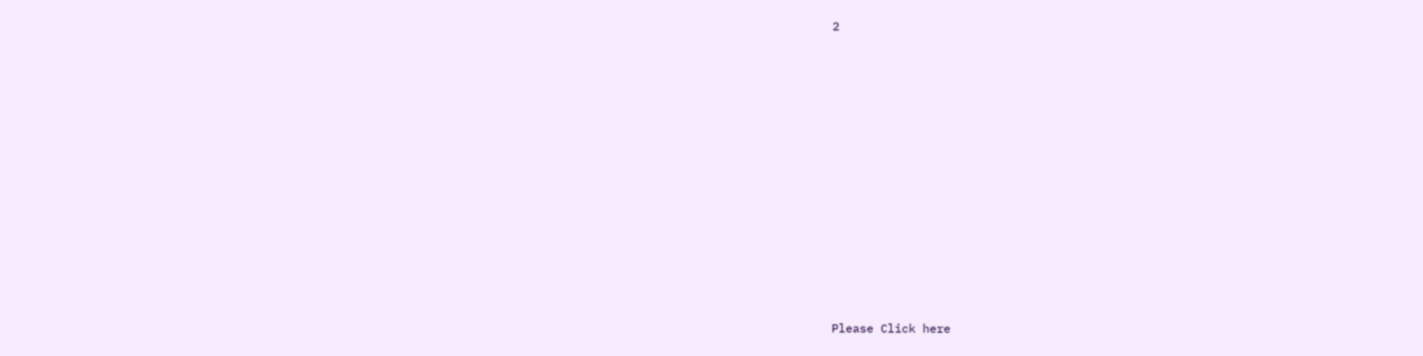2













Please Click here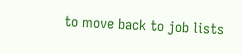to move back to job lists